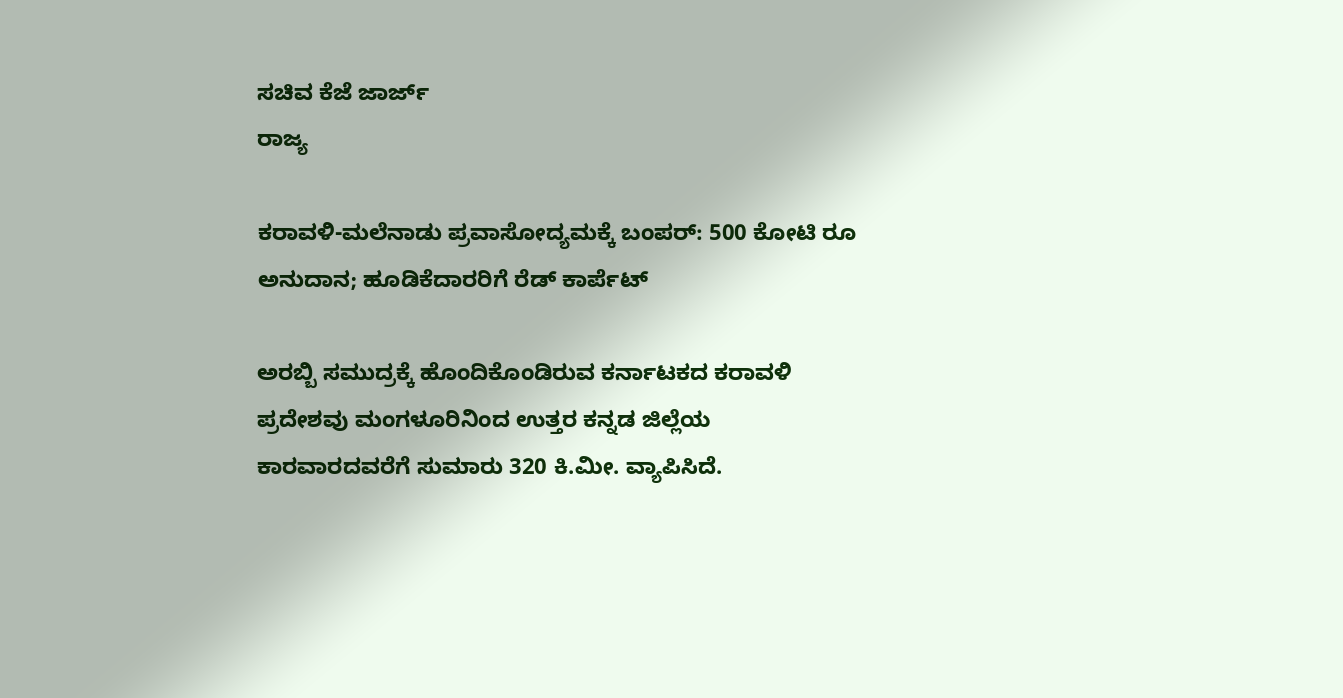ಸಚಿವ ಕೆಜೆ ಜಾರ್ಜ್
ರಾಜ್ಯ

ಕರಾವಳಿ-ಮಲೆನಾಡು ಪ್ರವಾಸೋದ್ಯಮಕ್ಕೆ ಬಂಪರ್: 500 ಕೋಟಿ ರೂ ಅನುದಾನ; ಹೂಡಿಕೆದಾರರಿಗೆ ರೆಡ್ ಕಾರ್ಪೆಟ್

ಅರಬ್ಬಿ ಸಮುದ್ರಕ್ಕೆ ಹೊಂದಿಕೊಂಡಿರುವ ಕರ್ನಾಟಕದ ಕರಾವಳಿ ಪ್ರದೇಶವು ಮಂಗಳೂರಿನಿಂದ ಉತ್ತರ ಕನ್ನಡ ಜಿಲ್ಲೆಯ ಕಾರವಾರದವರೆಗೆ ಸುಮಾರು 320 ಕಿ.ಮೀ. ವ್ಯಾಪಿಸಿದೆ.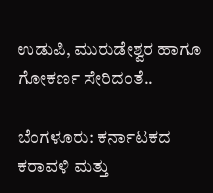ಉಡುಪಿ, ಮುರುಡೇಶ್ವರ ಹಾಗೂ ಗೋಕರ್ಣ ಸೇರಿದಂತೆ..

ಬೆಂಗಳೂರು: ಕರ್ನಾಟಕದ ಕರಾವಳಿ ಮತ್ತು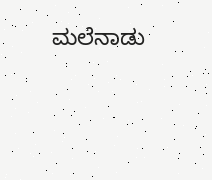ಮಲೆನಾಡು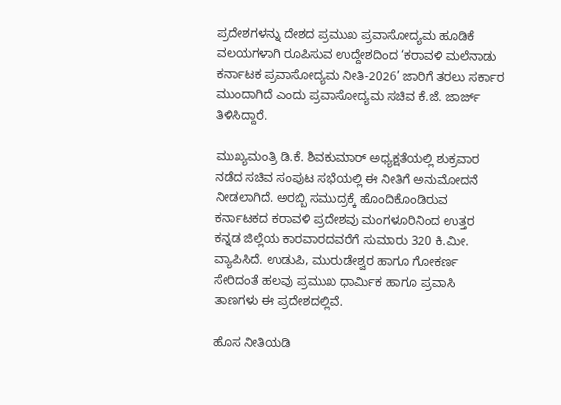ಪ್ರದೇಶಗಳನ್ನು ದೇಶದ ಪ್ರಮುಖ ಪ್ರವಾಸೋದ್ಯಮ ಹೂಡಿಕೆ ವಲಯಗಳಾಗಿ ರೂಪಿಸುವ ಉದ್ದೇಶದಿಂದ ‘ಕರಾವಳಿ ಮಲೆನಾಡು ಕರ್ನಾಟಕ ಪ್ರವಾಸೋದ್ಯಮ ನೀತಿ-2026’ ಜಾರಿಗೆ ತರಲು ಸರ್ಕಾರ ಮುಂದಾಗಿದೆ ಎಂದು ಪ್ರವಾಸೋದ್ಯಮ ಸಚಿವ ಕೆ.ಜೆ. ಜಾರ್ಜ್ ತಿಳಿಸಿದ್ದಾರೆ.

ಮುಖ್ಯಮಂತ್ರಿ ಡಿ.ಕೆ. ಶಿವಕುಮಾರ್ ಅಧ್ಯಕ್ಷತೆಯಲ್ಲಿ ಶುಕ್ರವಾರ ನಡೆದ ಸಚಿವ ಸಂಪುಟ ಸಭೆಯಲ್ಲಿ ಈ ನೀತಿಗೆ ಅನುಮೋದನೆ ನೀಡಲಾಗಿದೆ. ಅರಬ್ಬಿ ಸಮುದ್ರಕ್ಕೆ ಹೊಂದಿಕೊಂಡಿರುವ ಕರ್ನಾಟಕದ ಕರಾವಳಿ ಪ್ರದೇಶವು ಮಂಗಳೂರಿನಿಂದ ಉತ್ತರ ಕನ್ನಡ ಜಿಲ್ಲೆಯ ಕಾರವಾರದವರೆಗೆ ಸುಮಾರು 320 ಕಿ.ಮೀ. ವ್ಯಾಪಿಸಿದೆ. ಉಡುಪಿ, ಮುರುಡೇಶ್ವರ ಹಾಗೂ ಗೋಕರ್ಣ ಸೇರಿದಂತೆ ಹಲವು ಪ್ರಮುಖ ಧಾರ್ಮಿಕ ಹಾಗೂ ಪ್ರವಾಸಿ ತಾಣಗಳು ಈ ಪ್ರದೇಶದಲ್ಲಿವೆ.

ಹೊಸ ನೀತಿಯಡಿ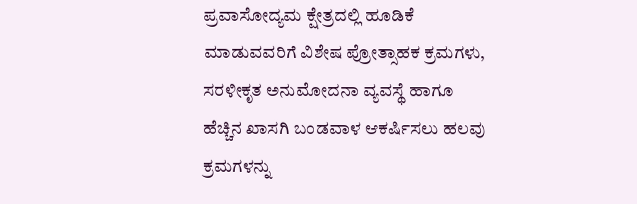ಪ್ರವಾಸೋದ್ಯಮ ಕ್ಷೇತ್ರದಲ್ಲಿ ಹೂಡಿಕೆ ಮಾಡುವವರಿಗೆ ವಿಶೇಷ ಪ್ರೋತ್ಸಾಹಕ ಕ್ರಮಗಳು, ಸರಳೀಕೃತ ಅನುಮೋದನಾ ವ್ಯವಸ್ಥೆ ಹಾಗೂ ಹೆಚ್ಚಿನ ಖಾಸಗಿ ಬಂಡವಾಳ ಆಕರ್ಷಿಸಲು ಹಲವು ಕ್ರಮಗಳನ್ನು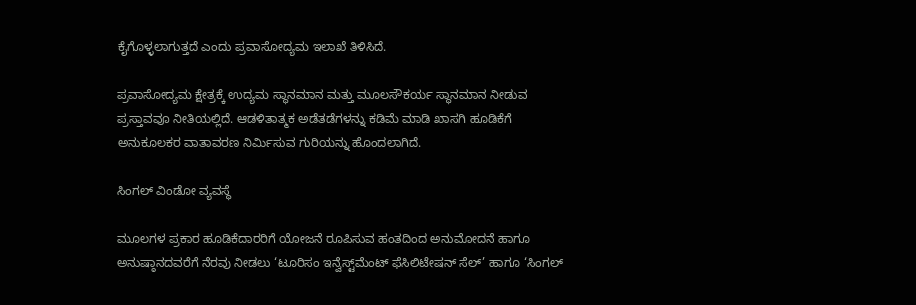ಕೈಗೊಳ್ಳಲಾಗುತ್ತದೆ ಎಂದು ಪ್ರವಾಸೋದ್ಯಮ ಇಲಾಖೆ ತಿಳಿಸಿದೆ.

ಪ್ರವಾಸೋದ್ಯಮ ಕ್ಷೇತ್ರಕ್ಕೆ ಉದ್ಯಮ ಸ್ಥಾನಮಾನ ಮತ್ತು ಮೂಲಸೌಕರ್ಯ ಸ್ಥಾನಮಾನ ನೀಡುವ ಪ್ರಸ್ತಾವವೂ ನೀತಿಯಲ್ಲಿದೆ. ಆಡಳಿತಾತ್ಮಕ ಅಡೆತಡೆಗಳನ್ನು ಕಡಿಮೆ ಮಾಡಿ ಖಾಸಗಿ ಹೂಡಿಕೆಗೆ ಅನುಕೂಲಕರ ವಾತಾವರಣ ನಿರ್ಮಿಸುವ ಗುರಿಯನ್ನು ಹೊಂದಲಾಗಿದೆ.

ಸಿಂಗಲ್ ವಿಂಡೋ ವ್ಯವಸ್ಥೆ

ಮೂಲಗಳ ಪ್ರಕಾರ ಹೂಡಿಕೆದಾರರಿಗೆ ಯೋಜನೆ ರೂಪಿಸುವ ಹಂತದಿಂದ ಅನುಮೋದನೆ ಹಾಗೂ ಅನುಷ್ಠಾನದವರೆಗೆ ನೆರವು ನೀಡಲು ‘ಟೂರಿಸಂ ಇನ್ವೆಸ್ಟ್‌ಮೆಂಟ್ ಫೆಸಿಲಿಟೇಷನ್ ಸೆಲ್’ ಹಾಗೂ ‘ಸಿಂಗಲ್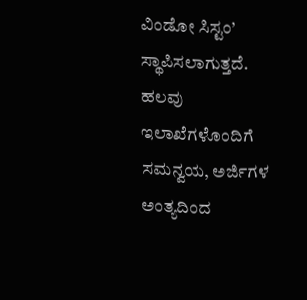ವಿಂಡೋ ಸಿಸ್ಟಂ’ ಸ್ಥಾಪಿಸಲಾಗುತ್ತದೆ. ಹಲವು ಇಲಾಖೆಗಳೊಂದಿಗೆ ಸಮನ್ವಯ, ಅರ್ಜಿಗಳ ಅಂತ್ಯದಿಂದ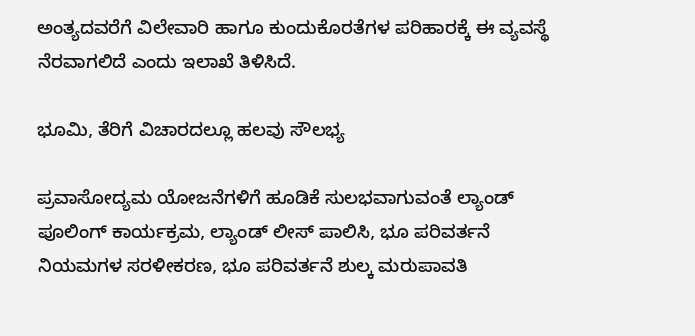ಅಂತ್ಯದವರೆಗೆ ವಿಲೇವಾರಿ ಹಾಗೂ ಕುಂದುಕೊರತೆಗಳ ಪರಿಹಾರಕ್ಕೆ ಈ ವ್ಯವಸ್ಥೆ ನೆರವಾಗಲಿದೆ ಎಂದು ಇಲಾಖೆ ತಿಳಿಸಿದೆ.

ಭೂಮಿ, ತೆರಿಗೆ ವಿಚಾರದಲ್ಲೂ ಹಲವು ಸೌಲಭ್ಯ

ಪ್ರವಾಸೋದ್ಯಮ ಯೋಜನೆಗಳಿಗೆ ಹೂಡಿಕೆ ಸುಲಭವಾಗುವಂತೆ ಲ್ಯಾಂಡ್ ಪೂಲಿಂಗ್ ಕಾರ್ಯಕ್ರಮ, ಲ್ಯಾಂಡ್ ಲೀಸ್ ಪಾಲಿಸಿ, ಭೂ ಪರಿವರ್ತನೆ ನಿಯಮಗಳ ಸರಳೀಕರಣ, ಭೂ ಪರಿವರ್ತನೆ ಶುಲ್ಕ ಮರುಪಾವತಿ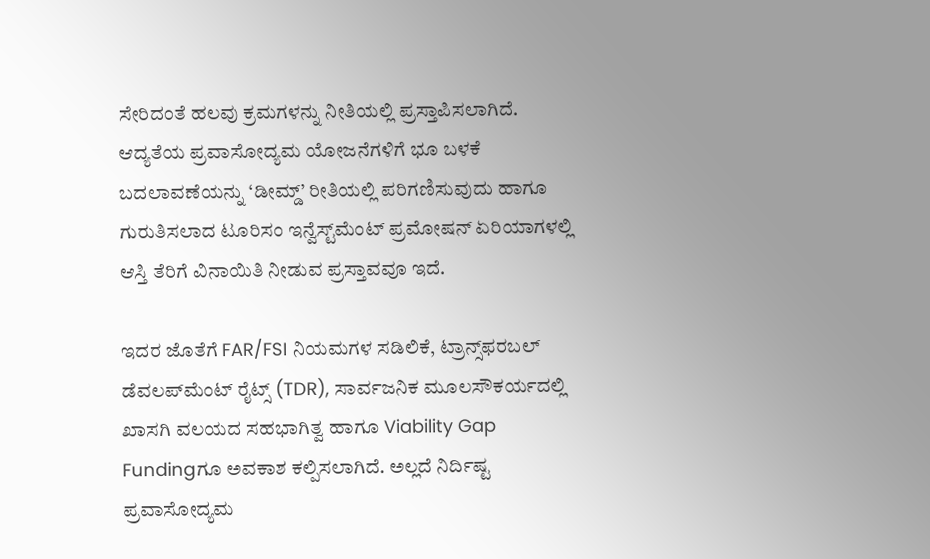ಸೇರಿದಂತೆ ಹಲವು ಕ್ರಮಗಳನ್ನು ನೀತಿಯಲ್ಲಿ ಪ್ರಸ್ತಾಪಿಸಲಾಗಿದೆ. ಆದ್ಯತೆಯ ಪ್ರವಾಸೋದ್ಯಮ ಯೋಜನೆಗಳಿಗೆ ಭೂ ಬಳಕೆ ಬದಲಾವಣೆಯನ್ನು ‘ಡೀಮ್ಡ್’ ರೀತಿಯಲ್ಲಿ ಪರಿಗಣಿಸುವುದು ಹಾಗೂ ಗುರುತಿಸಲಾದ ಟೂರಿಸಂ ಇನ್ವೆಸ್ಟ್‌ಮೆಂಟ್ ಪ್ರಮೋಷನ್ ಏರಿಯಾಗಳಲ್ಲಿ ಆಸ್ತಿ ತೆರಿಗೆ ವಿನಾಯಿತಿ ನೀಡುವ ಪ್ರಸ್ತಾವವೂ ಇದೆ.

ಇದರ ಜೊತೆಗೆ FAR/FSI ನಿಯಮಗಳ ಸಡಿಲಿಕೆ, ಟ್ರಾನ್ಸ್‌ಫರಬಲ್ ಡೆವಲಪ್‌ಮೆಂಟ್ ರೈಟ್ಸ್ (TDR), ಸಾರ್ವಜನಿಕ ಮೂಲಸೌಕರ್ಯದಲ್ಲಿ ಖಾಸಗಿ ವಲಯದ ಸಹಭಾಗಿತ್ವ ಹಾಗೂ Viability Gap Fundingಗೂ ಅವಕಾಶ ಕಲ್ಪಿಸಲಾಗಿದೆ. ಅಲ್ಲದೆ ನಿರ್ದಿಷ್ಟ ಪ್ರವಾಸೋದ್ಯಮ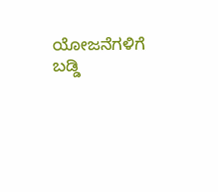ಯೋಜನೆಗಳಿಗೆ ಬಡ್ಡಿ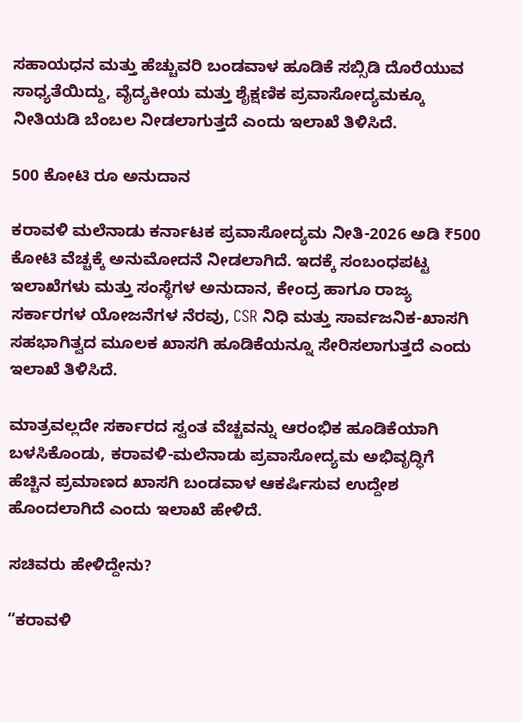ಸಹಾಯಧನ ಮತ್ತು ಹೆಚ್ಚುವರಿ ಬಂಡವಾಳ ಹೂಡಿಕೆ ಸಬ್ಸಿಡಿ ದೊರೆಯುವ ಸಾಧ್ಯತೆಯಿದ್ದು, ವೈದ್ಯಕೀಯ ಮತ್ತು ಶೈಕ್ಷಣಿಕ ಪ್ರವಾಸೋದ್ಯಮಕ್ಕೂ ನೀತಿಯಡಿ ಬೆಂಬಲ ನೀಡಲಾಗುತ್ತದೆ ಎಂದು ಇಲಾಖೆ ತಿಳಿಸಿದೆ.

500 ಕೋಟಿ ರೂ ಅನುದಾನ

ಕರಾವಳಿ ಮಲೆನಾಡು ಕರ್ನಾಟಕ ಪ್ರವಾಸೋದ್ಯಮ ನೀತಿ-2026 ಅಡಿ ₹500 ಕೋಟಿ ವೆಚ್ಚಕ್ಕೆ ಅನುಮೋದನೆ ನೀಡಲಾಗಿದೆ. ಇದಕ್ಕೆ ಸಂಬಂಧಪಟ್ಟ ಇಲಾಖೆಗಳು ಮತ್ತು ಸಂಸ್ಥೆಗಳ ಅನುದಾನ, ಕೇಂದ್ರ ಹಾಗೂ ರಾಜ್ಯ ಸರ್ಕಾರಗಳ ಯೋಜನೆಗಳ ನೆರವು, CSR ನಿಧಿ ಮತ್ತು ಸಾರ್ವಜನಿಕ-ಖಾಸಗಿ ಸಹಭಾಗಿತ್ವದ ಮೂಲಕ ಖಾಸಗಿ ಹೂಡಿಕೆಯನ್ನೂ ಸೇರಿಸಲಾಗುತ್ತದೆ ಎಂದು ಇಲಾಖೆ ತಿಳಿಸಿದೆ.

ಮಾತ್ರವಲ್ಲದೇ ಸರ್ಕಾರದ ಸ್ವಂತ ವೆಚ್ಚವನ್ನು ಆರಂಭಿಕ ಹೂಡಿಕೆಯಾಗಿ ಬಳಸಿಕೊಂಡು, ಕರಾವಳಿ-ಮಲೆನಾಡು ಪ್ರವಾಸೋದ್ಯಮ ಅಭಿವೃದ್ಧಿಗೆ ಹೆಚ್ಚಿನ ಪ್ರಮಾಣದ ಖಾಸಗಿ ಬಂಡವಾಳ ಆಕರ್ಷಿಸುವ ಉದ್ದೇಶ ಹೊಂದಲಾಗಿದೆ ಎಂದು ಇಲಾಖೆ ಹೇಳಿದೆ.

ಸಚಿವರು ಹೇಳಿದ್ದೇನು?

“ಕರಾವಳಿ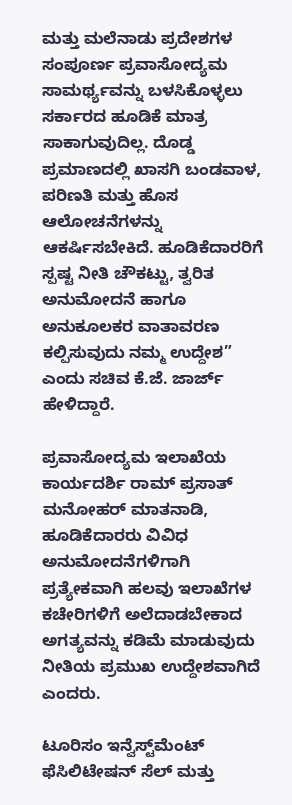ಮತ್ತು ಮಲೆನಾಡು ಪ್ರದೇಶಗಳ ಸಂಪೂರ್ಣ ಪ್ರವಾಸೋದ್ಯಮ ಸಾಮರ್ಥ್ಯವನ್ನು ಬಳಸಿಕೊಳ್ಳಲು ಸರ್ಕಾರದ ಹೂಡಿಕೆ ಮಾತ್ರ ಸಾಕಾಗುವುದಿಲ್ಲ. ದೊಡ್ಡ ಪ್ರಮಾಣದಲ್ಲಿ ಖಾಸಗಿ ಬಂಡವಾಳ, ಪರಿಣತಿ ಮತ್ತು ಹೊಸ ಆಲೋಚನೆಗಳನ್ನು ಆಕರ್ಷಿಸಬೇಕಿದೆ. ಹೂಡಿಕೆದಾರರಿಗೆ ಸ್ಪಷ್ಟ ನೀತಿ ಚೌಕಟ್ಟು, ತ್ವರಿತ ಅನುಮೋದನೆ ಹಾಗೂ ಅನುಕೂಲಕರ ವಾತಾವರಣ ಕಲ್ಪಿಸುವುದು ನಮ್ಮ ಉದ್ದೇಶ” ಎಂದು ಸಚಿವ ಕೆ.ಜೆ. ಜಾರ್ಜ್ ಹೇಳಿದ್ದಾರೆ.

ಪ್ರವಾಸೋದ್ಯಮ ಇಲಾಖೆಯ ಕಾರ್ಯದರ್ಶಿ ರಾಮ್ ಪ್ರಸಾತ್ ಮನೋಹರ್ ಮಾತನಾಡಿ, ಹೂಡಿಕೆದಾರರು ವಿವಿಧ ಅನುಮೋದನೆಗಳಿಗಾಗಿ ಪ್ರತ್ಯೇಕವಾಗಿ ಹಲವು ಇಲಾಖೆಗಳ ಕಚೇರಿಗಳಿಗೆ ಅಲೆದಾಡಬೇಕಾದ ಅಗತ್ಯವನ್ನು ಕಡಿಮೆ ಮಾಡುವುದು ನೀತಿಯ ಪ್ರಮುಖ ಉದ್ದೇಶವಾಗಿದೆ ಎಂದರು.

ಟೂರಿಸಂ ಇನ್ವೆಸ್ಟ್‌ಮೆಂಟ್ ಫೆಸಿಲಿಟೇಷನ್ ಸೆಲ್ ಮತ್ತು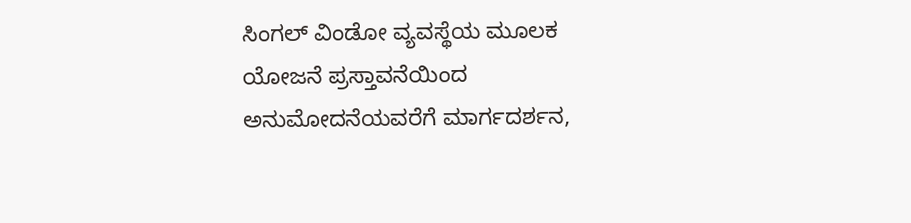ಸಿಂಗಲ್ ವಿಂಡೋ ವ್ಯವಸ್ಥೆಯ ಮೂಲಕ ಯೋಜನೆ ಪ್ರಸ್ತಾವನೆಯಿಂದ ಅನುಮೋದನೆಯವರೆಗೆ ಮಾರ್ಗದರ್ಶನ,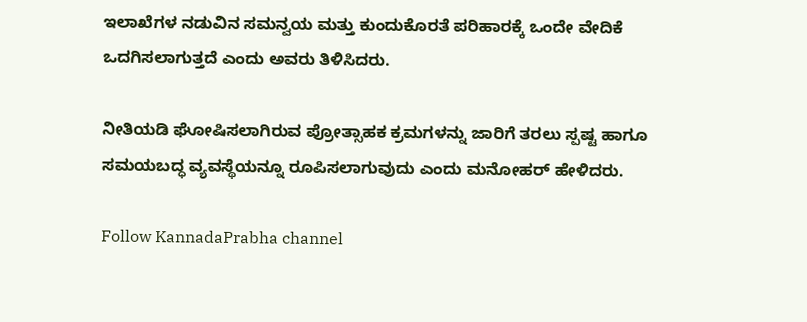ಇಲಾಖೆಗಳ ನಡುವಿನ ಸಮನ್ವಯ ಮತ್ತು ಕುಂದುಕೊರತೆ ಪರಿಹಾರಕ್ಕೆ ಒಂದೇ ವೇದಿಕೆ ಒದಗಿಸಲಾಗುತ್ತದೆ ಎಂದು ಅವರು ತಿಳಿಸಿದರು.

ನೀತಿಯಡಿ ಘೋಷಿಸಲಾಗಿರುವ ಪ್ರೋತ್ಸಾಹಕ ಕ್ರಮಗಳನ್ನು ಜಾರಿಗೆ ತರಲು ಸ್ಪಷ್ಟ ಹಾಗೂ ಸಮಯಬದ್ಧ ವ್ಯವಸ್ಥೆಯನ್ನೂ ರೂಪಿಸಲಾಗುವುದು ಎಂದು ಮನೋಹರ್ ಹೇಳಿದರು.

Follow KannadaPrabha channel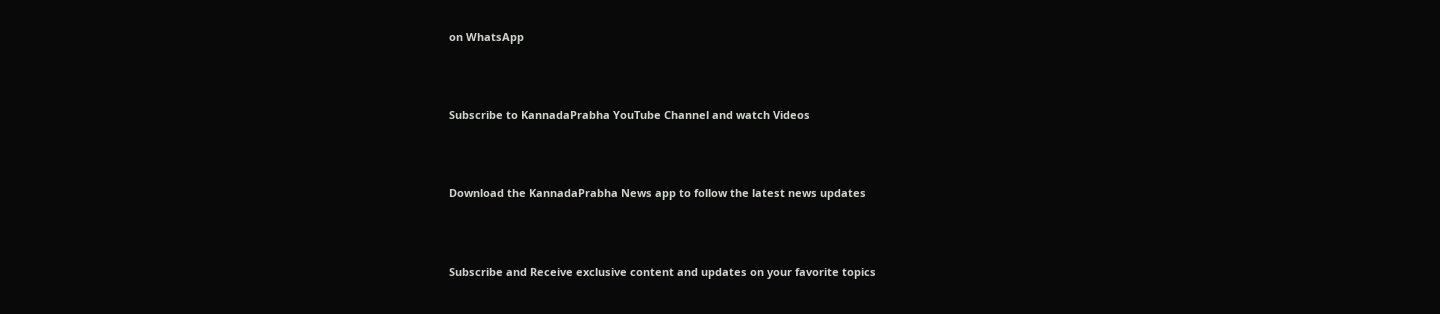on WhatsApp



Subscribe to KannadaPrabha YouTube Channel and watch Videos



Download the KannadaPrabha News app to follow the latest news updates



Subscribe and Receive exclusive content and updates on your favorite topics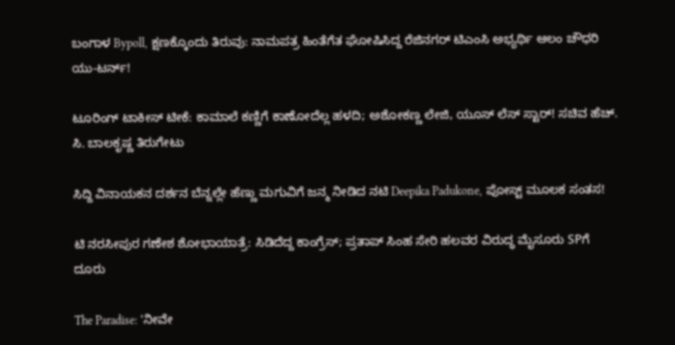ಬಂಗಾಳ Bypoll, ಕ್ಷಣಕ್ಕೊಂದು ತಿರುವು: ನಾಮಪತ್ರ ಹಿಂತೆಗೆತ ಘೋಷಿಸಿದ್ದ ರೆಜಿನಗರ್ ಟಿಎಂಸಿ ಅಭ್ಯರ್ಥಿ ಆಲಂ ಚೌಧರಿ ಯು-ಟರ್ನ್!

ಟೂರಿಂಗ್ ಟಾಕೀಸ್ ಟೀಕೆ: ಕಾಮಾಲೆ ಕಣ್ಣಿಗೆ ಕಾಣೋದೆಲ್ಲ ಹಳದಿ; ಅಶೋಕಣ್ಣ ಲೇಜಿ, ಯೂಸ್ ಲೆಸ್ ಸ್ಟಾರ್! ಸಚಿವ ಹೆಚ್. ಸಿ. ಬಾಲಕೃಷ್ಣ ತಿರುಗೇಟು

ಸಿದ್ದಿ ವಿನಾಯಕನ ದರ್ಶನ ಬೆನ್ನಲ್ಲೇ ಹೆಣ್ಣು ಮಗುವಿಗೆ ಜನ್ಮ ನೀಡಿದ ನಟಿ Deepika Padukone, ಪೋಸ್ಟ್ ಮೂಲಕ ಸಂತಸ!

ಟಿ ನರಸೀಪುರ ಗಣೇಶ ಶೋಭಾಯಾತ್ರೆ: ಸಿಡಿದೆದ್ದ ಕಾಂಗ್ರೆಸ್; ಪ್ರತಾಪ್ ಸಿಂಹ ಸೇರಿ ಹಲವರ ವಿರುದ್ಧ ಮೈಸೂರು SPಗೆ ದೂರು

The Paradise: 'ನೀವೇ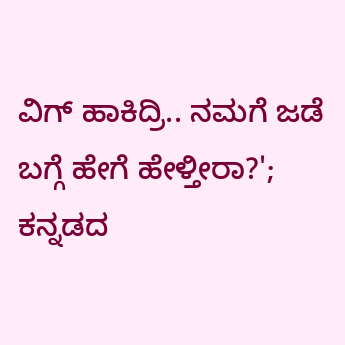ವಿಗ್ ಹಾಕಿದ್ರಿ.. ನಮಗೆ ಜಡೆ ಬಗ್ಗೆ ಹೇಗೆ ಹೇಳ್ತೀರಾ?'; ಕನ್ನಡದ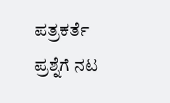ಪತ್ರಕರ್ತೆ ಪ್ರಶ್ನೆಗೆ ನಟ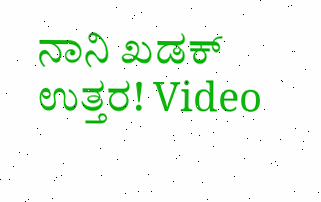ನಾನಿ ಖಡಕ್ ಉತ್ತರ! Video